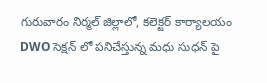గురువారం నిర్మల్ జిల్లాలో, కలెక్టర్ కార్యాలయం DWO సెక్షన్ లో పనిచేస్తున్న మధు సుధన్ పై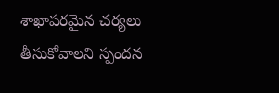శాఖాపరమైన చర్యలు తీసుకోవాలని స్పందన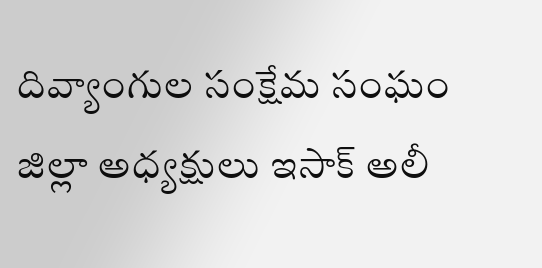దివ్యాంగుల సంక్షేమ సంఘం జిల్లా అధ్యక్షులు ఇసాక్ అలీ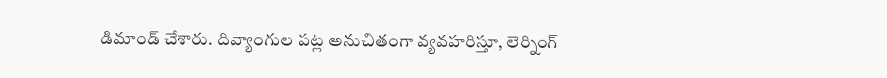డిమాండ్ చేశారు. దివ్యాంగుల పట్ల అనుచితంగా వ్యవహరిస్తూ, లెర్నింగ్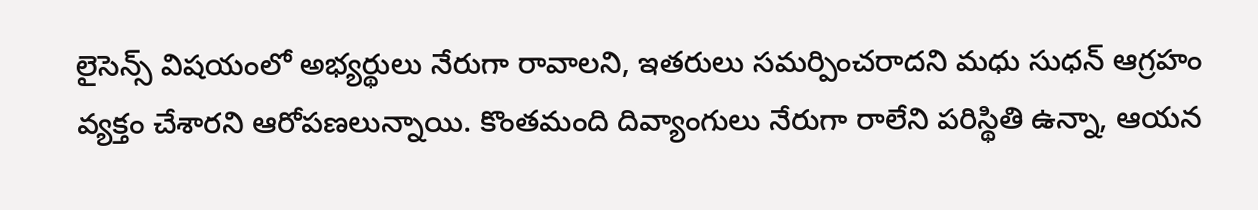లైసెన్స్ విషయంలో అభ్యర్థులు నేరుగా రావాలని, ఇతరులు సమర్పించరాదని మధు సుధన్ ఆగ్రహం వ్యక్తం చేశారని ఆరోపణలున్నాయి. కొంతమంది దివ్యాంగులు నేరుగా రాలేని పరిస్థితి ఉన్నా, ఆయన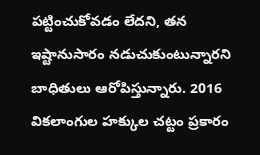పట్టించుకోవడం లేదని, తన ఇష్టానుసారం నడుచుకుంటున్నారని బాధితులు ఆరోపిస్తున్నారు. 2016 వికలాంగుల హక్కుల చట్టం ప్రకారం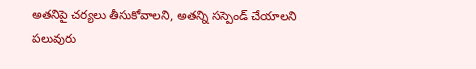అతనిపై చర్యలు తీసుకోవాలని, అతన్ని సస్పెండ్ చేయాలని పలువురు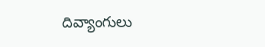దివ్యాంగులు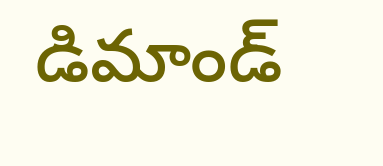డిమాండ్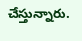చేస్తున్నారు.